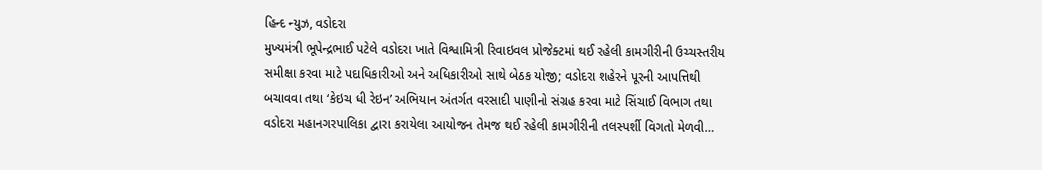હિન્દ ન્યુઝ, વડોદરા
મુખ્યમંત્રી ભૂપેન્દ્રભાઈ પટેલે વડોદરા ખાતે વિશ્વામિત્રી રિવાઇવલ પ્રોજેક્ટમાં થઈ રહેલી કામગીરીની ઉચ્ચસ્તરીય સમીક્ષા કરવા માટે પદાધિકારીઓ અને અધિકારીઓ સાથે બેઠક યોજી; વડોદરા શહેરને પૂરની આપત્તિથી બચાવવા તથા ‘કેઇચ ધી રેઇન’ અભિયાન અંતર્ગત વરસાદી પાણીનો સંગ્રહ કરવા માટે સિંચાઈ વિભાગ તથા વડોદરા મહાનગરપાલિકા દ્વારા કરાયેલા આયોજન તેમજ થઈ રહેલી કામગીરીની તલસ્પર્શી વિગતો મેળવી…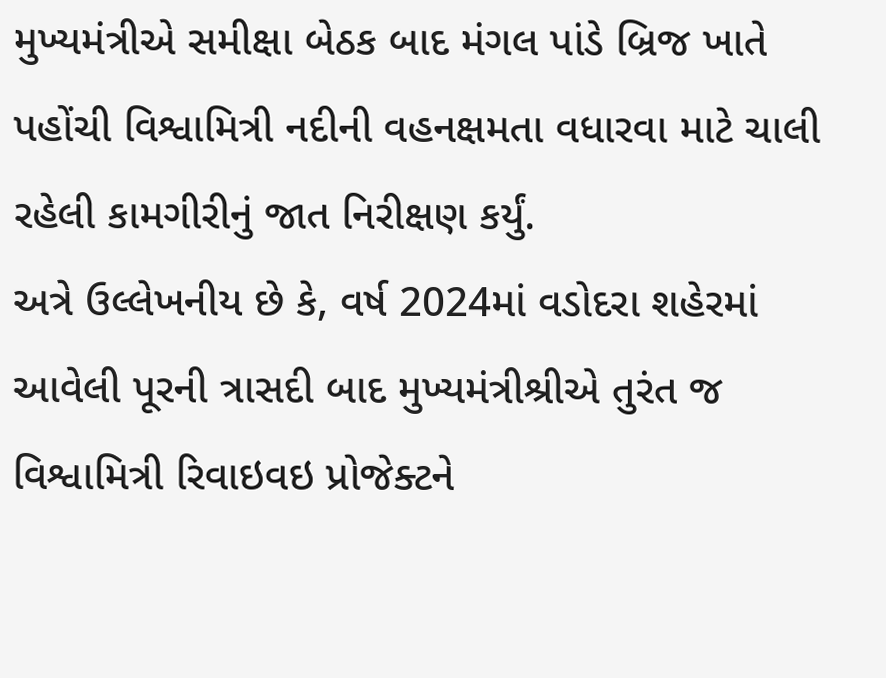મુખ્યમંત્રીએ સમીક્ષા બેઠક બાદ મંગલ પાંડે બ્રિજ ખાતે પહોંચી વિશ્વામિત્રી નદીની વહનક્ષમતા વધારવા માટે ચાલી રહેલી કામગીરીનું જાત નિરીક્ષણ કર્યું.
અત્રે ઉલ્લેખનીય છે કે, વર્ષ 2024માં વડોદરા શહેરમાં આવેલી પૂરની ત્રાસદી બાદ મુખ્યમંત્રીશ્રીએ તુરંત જ વિશ્વામિત્રી રિવાઇવઇ પ્રોજેક્ટને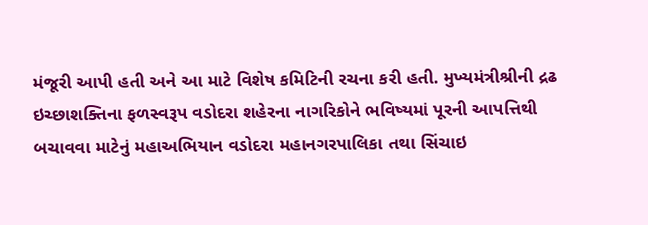મંજૂરી આપી હતી અને આ માટે વિશેષ કમિટિની રચના કરી હતી. મુખ્યમંત્રીશ્રીની દ્રઢ ઇચ્છાશક્તિના ફળસ્વરૂપ વડોદરા શહેરના નાગરિકોને ભવિષ્યમાં પૂરની આપત્તિથી બચાવવા માટેનું મહાઅભિયાન વડોદરા મહાનગરપાલિકા તથા સિંચાઇ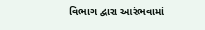વિભાગ દ્વારા આરંભવામાં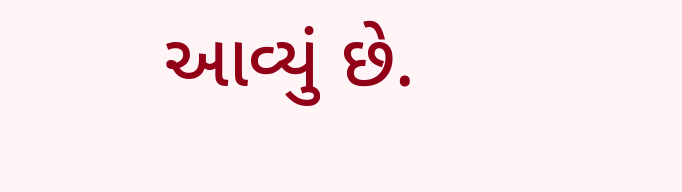આવ્યું છે.